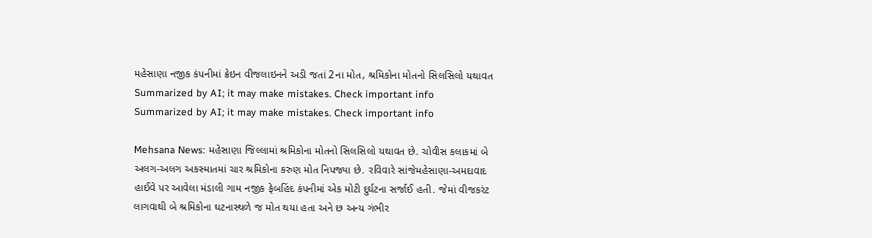મહેસાણા નજીક કંપનીમાં ક્રેઇન વીજલાઇનને અડી જતાં 2ના મોત, શ્રમિકોના મોતનો સિલસિલો યથાવત
Summarized by AI; it may make mistakes. Check important info
Summarized by AI; it may make mistakes. Check important info

Mehsana News: મહેસાણા જિલ્લામાં શ્રમિકોના મોતનો સિલસિલો યથાવત છે. ચોવીસ કલાકમાં બે અલગ-અલગ અકસ્માતમાં ચાર શ્રમિકોના કરુણ મોત નિપજ્યા છે. રવિવારે સાંજેમહેસાણા-અમદાવાદ હાઈવે પર આવેલા મંડાલી ગામ નજીક ફેબહિંદ કંપનીમાં એક મોટી દુર્ઘટના સર્જાઈ હતી. જેમાં વીજકરંટ લાગવાથી બે શ્રમિકોના ઘટનાસ્થળે જ મોત થયા હતા અને છ અન્ય ગંભીર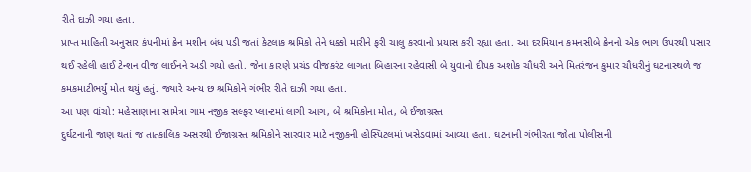રીતે દાઝી ગયા હતા.
પ્રાપ્ત માહિતી અનુસાર કંપનીમાં ક્રેન મશીન બંધ પડી જતાં કેટલાક શ્રમિકો તેને ધક્કો મારીને ફરી ચાલુ કરવાનો પ્રયાસ કરી રહ્યા હતા. આ દરમિયાન કમનસીબે ક્રેનનો એક ભાગ ઉપરથી પસાર થઈ રહેલી હાઈ ટેન્શન વીજ લાઈનને અડી ગયો હતો. જેના કારણે પ્રચંડ વીજકરંટ લાગતા બિહારના રહેવાસી બે યુવાનો દીપક અશોક ચૌધરી અને મિતરંજન કુમાર ચૌધરીનું ઘટનાસ્થળે જ કમકમાટીભર્યું મોત થયું હતું. જ્યારે અન્ય છ શ્રમિકોને ગંભીર રીતે દાઝી ગયા હતા.
આ પણ વાંચો: મહેસાણાના સામેત્રા ગામ નજીક સલ્ફર પ્લાન્ટમાં લાગી આગ, બે શ્રમિકોના મોત, બે ઈજાગ્રસ્ત
દુર્ઘટનાની જાણ થતાં જ તાત્કાલિક અસરથી ઈજાગ્રસ્ત શ્રમિકોને સારવાર માટે નજીકની હોસ્પિટલમાં ખસેડવામાં આવ્યા હતા. ઘટનાની ગંભીરતા જોતા પોલીસની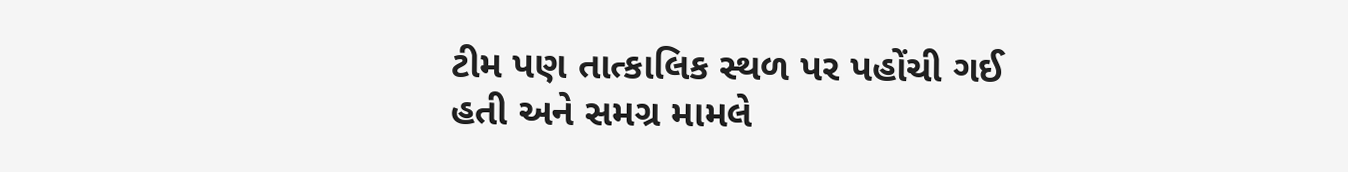ટીમ પણ તાત્કાલિક સ્થળ પર પહોંચી ગઈ હતી અને સમગ્ર મામલે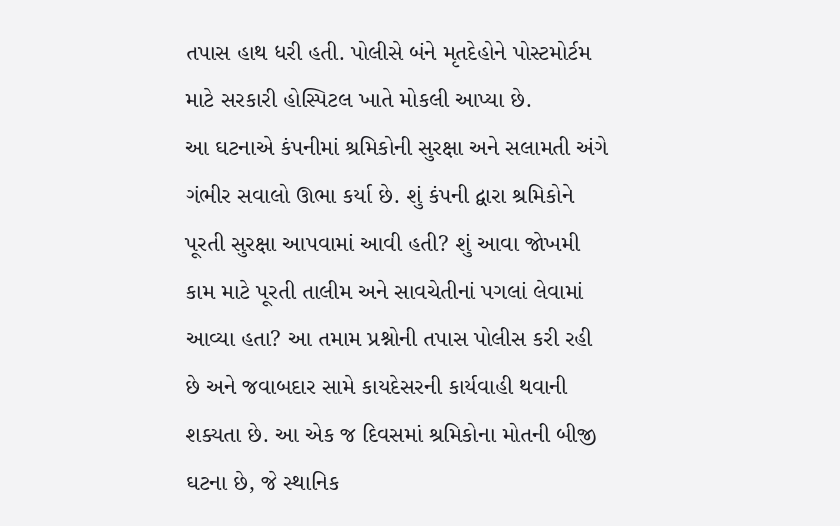તપાસ હાથ ધરી હતી. પોલીસે બંને મૃતદેહોને પોસ્ટમોર્ટમ માટે સરકારી હોસ્પિટલ ખાતે મોકલી આપ્યા છે.
આ ઘટનાએ કંપનીમાં શ્રમિકોની સુરક્ષા અને સલામતી અંગે ગંભીર સવાલો ઊભા કર્યા છે. શું કંપની દ્વારા શ્રમિકોને પૂરતી સુરક્ષા આપવામાં આવી હતી? શું આવા જોખમી કામ માટે પૂરતી તાલીમ અને સાવચેતીનાં પગલાં લેવામાં આવ્યા હતા? આ તમામ પ્રશ્નોની તપાસ પોલીસ કરી રહી છે અને જવાબદાર સામે કાયદેસરની કાર્યવાહી થવાની શક્યતા છે. આ એક જ દિવસમાં શ્રમિકોના મોતની બીજી ઘટના છે, જે સ્થાનિક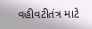વહીવટીતંત્ર માટે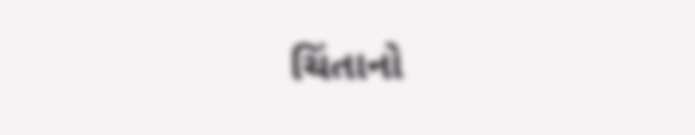ચિંતાનો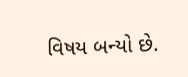વિષય બન્યો છે.